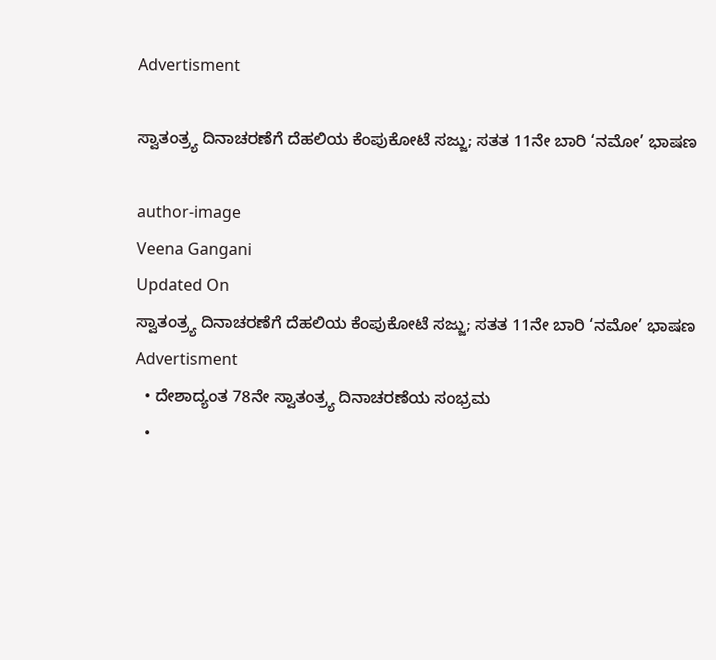Advertisment

ಸ್ವಾತಂತ್ರ್ಯ ದಿನಾಚರಣೆಗೆ ದೆಹಲಿಯ ಕೆಂಪುಕೋಟೆ ಸಜ್ಜು; ಸತತ 11ನೇ ಬಾರಿ ‘ನಮೋ’ ಭಾಷಣ

author-image
Veena Gangani
Updated On
ಸ್ವಾತಂತ್ರ್ಯ ದಿನಾಚರಣೆಗೆ ದೆಹಲಿಯ ಕೆಂಪುಕೋಟೆ ಸಜ್ಜು; ಸತತ 11ನೇ ಬಾರಿ ‘ನಮೋ’ ಭಾಷಣ
Advertisment
  • ದೇಶಾದ್ಯಂತ 78ನೇ ಸ್ವಾತಂತ್ರ್ಯ ದಿನಾಚರಣೆಯ ಸಂಭ್ರಮ
  •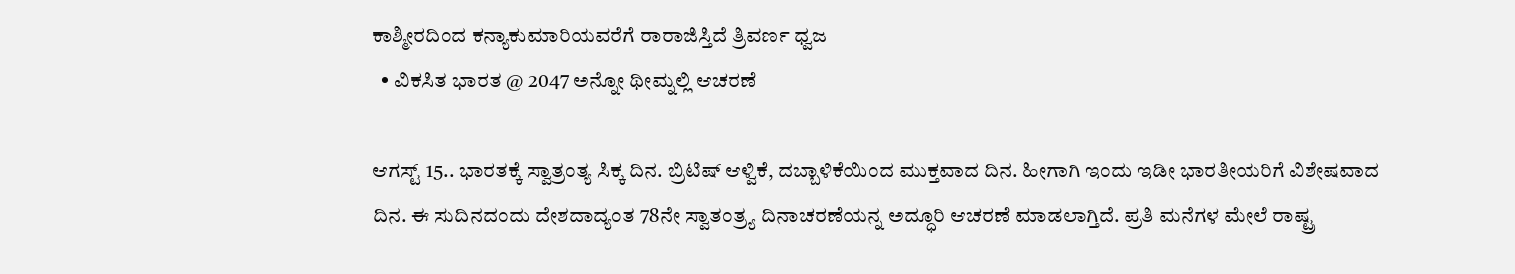ಕಾಶ್ಮೀರದಿಂದ ಕನ್ಯಾಕುಮಾರಿಯವರೆಗೆ ರಾರಾಜಿಸ್ತಿದೆ ತ್ರಿವರ್ಣ ಧ್ವಜ
  • ವಿಕಸಿತ ಭಾರತ @ 2047 ಅನ್ನೋ ಥೀಮ್ನಲ್ಲಿ ಆಚರಣೆ

ಆಗಸ್ಟ್ 15.. ಭಾರತಕ್ಕೆ ಸ್ವಾತ್ರಂತ್ಯ ಸಿಕ್ಕ ದಿನ. ಬ್ರಿಟಿಷ್ ಆಳ್ವಿಕೆ, ದಬ್ಬಾಳಿಕೆಯಿಂದ ಮುಕ್ತವಾದ ದಿನ. ಹೀಗಾಗಿ ಇಂದು ಇಡೀ ಭಾರತೀಯರಿಗೆ ವಿಶೇಷವಾದ ದಿನ. ಈ ಸುದಿನದಂದು ದೇಶದಾದ್ಯಂತ 78ನೇ ಸ್ವಾತಂತ್ರ್ಯ ದಿನಾಚರಣೆಯನ್ನ ಅದ್ಧೂರಿ ಆಚರಣೆ ಮಾಡಲಾಗ್ತಿದೆ. ಪ್ರತಿ ಮನೆಗಳ ಮೇಲೆ ರಾಷ್ಟ್ರ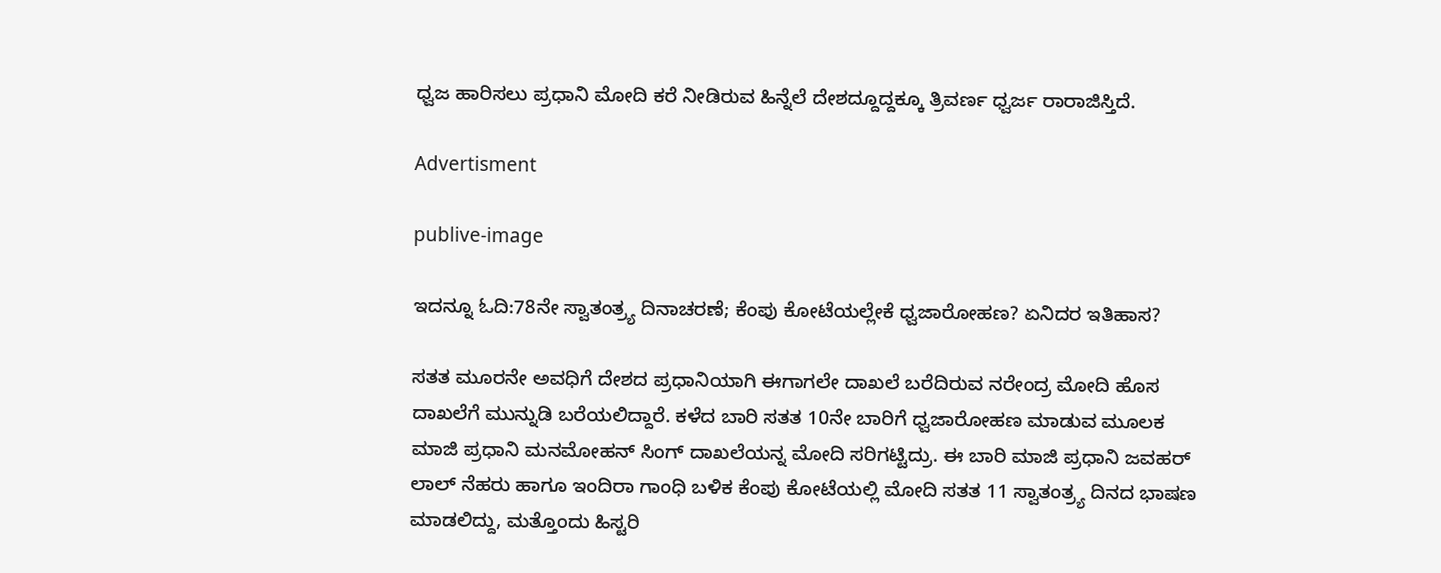ಧ್ವಜ ಹಾರಿಸಲು ಪ್ರಧಾನಿ ಮೋದಿ ಕರೆ ನೀಡಿರುವ ಹಿನ್ನೆಲೆ ದೇಶದ್ದೂದ್ದಕ್ಕೂ ತ್ರಿವರ್ಣ ಧ್ವರ್ಜ ರಾರಾಜಿಸ್ತಿದೆ.

Advertisment

publive-image

ಇದನ್ನೂ ಓದಿ:78ನೇ ಸ್ವಾತಂತ್ರ್ಯ ದಿನಾಚರಣೆ; ಕೆಂಪು ಕೋಟೆಯಲ್ಲೇಕೆ ಧ್ವಜಾರೋಹಣ? ಏನಿದರ ಇತಿಹಾಸ?

ಸತತ ಮೂರನೇ ಅವಧಿಗೆ ದೇಶದ ಪ್ರಧಾನಿಯಾಗಿ ಈಗಾಗಲೇ ದಾಖಲೆ ಬರೆದಿರುವ ನರೇಂದ್ರ ಮೋದಿ ಹೊಸ ದಾಖಲೆಗೆ ಮುನ್ನುಡಿ ಬರೆಯಲಿದ್ದಾರೆ. ಕಳೆದ ಬಾರಿ ಸತತ 10ನೇ ಬಾರಿಗೆ ಧ್ವಜಾರೋಹಣ ಮಾಡುವ ಮೂಲಕ ಮಾಜಿ ಪ್ರಧಾನಿ ಮನಮೋಹನ್ ಸಿಂಗ್ ದಾಖಲೆಯನ್ನ ಮೋದಿ ಸರಿಗಟ್ಟಿದ್ರು. ಈ ಬಾರಿ ಮಾಜಿ ಪ್ರಧಾನಿ ಜವಹರ್ ಲಾಲ್ ನೆಹರು ಹಾಗೂ ಇಂದಿರಾ ಗಾಂಧಿ ಬಳಿಕ ಕೆಂಪು ಕೋಟೆಯಲ್ಲಿ ಮೋದಿ ಸತತ 11 ಸ್ವಾತಂತ್ರ್ಯ ದಿನದ ಭಾಷಣ ಮಾಡಲಿದ್ದು, ಮತ್ತೊಂದು ಹಿಸ್ಟರಿ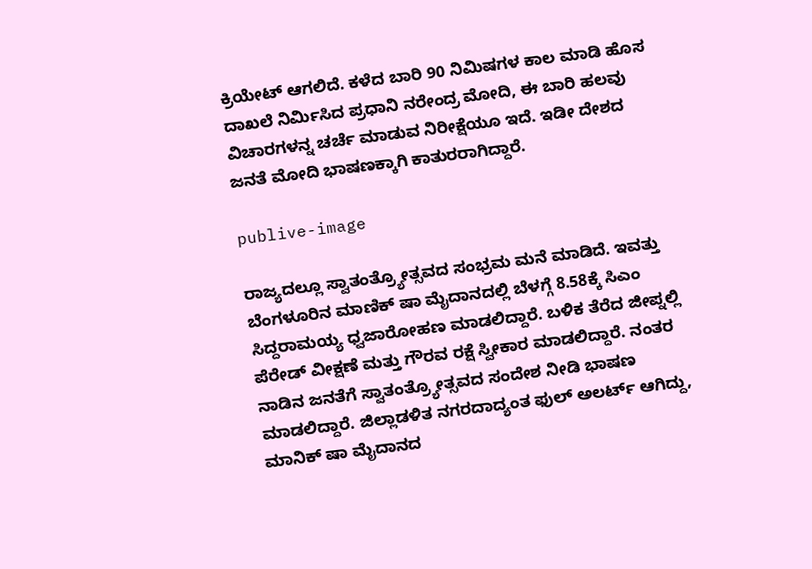ಕ್ರಿಯೇಟ್ ಆಗಲಿದೆ. ಕಳೆದ ಬಾರಿ 90 ನಿಮಿಷಗಳ ಕಾಲ ಮಾಡಿ ಹೊಸ ದಾಖಲೆ ನಿರ್ಮಿಸಿದ ಪ್ರಧಾನಿ ನರೇಂದ್ರ ಮೋದಿ, ಈ ಬಾರಿ ಹಲವು ವಿಚಾರಗಳನ್ನ ಚರ್ಚೆ ಮಾಡುವ ನಿರೀಕ್ಷೆಯೂ ಇದೆ. ಇಡೀ ದೇಶದ ಜನತೆ ಮೋದಿ ಭಾಷಣಕ್ಕಾಗಿ ಕಾತುರರಾಗಿದ್ದಾರೆ.

publive-image

ರಾಜ್ಯದಲ್ಲೂ ಸ್ವಾತಂತ್ರ್ಯೋತ್ಸವದ ಸಂಭ್ರಮ ಮನೆ ಮಾಡಿದೆ. ಇವತ್ತು ಬೆಂಗಳೂರಿನ ಮಾಣಿಕ್ ಷಾ ಮೈದಾನದಲ್ಲಿ ಬೆಳಗ್ಗೆ 8.58ಕ್ಕೆ ಸಿಎಂ ಸಿದ್ದರಾಮಯ್ಯ ಧ್ವಜಾರೋಹಣ ಮಾಡಲಿದ್ದಾರೆ. ಬಳಿಕ ತೆರೆದ ಜೀಪ್ನಲ್ಲಿ ಪೆರೇಡ್ ವೀಕ್ಷಣೆ ಮತ್ತು ಗೌರವ ರಕ್ಷೆ ಸ್ವೀಕಾರ ಮಾಡಲಿದ್ದಾರೆ. ನಂತರ ನಾಡಿನ ಜನತೆಗೆ ಸ್ವಾತಂತ್ರ್ಯೋತ್ಸವದ ಸಂದೇಶ ನೀಡಿ ಭಾಷಣ ಮಾಡಲಿದ್ದಾರೆ. ಜಿಲ್ಲಾಡಳಿತ ನಗರದಾದ್ಯಂತ ಫುಲ್ ಅಲರ್ಟ್ ಆಗಿದ್ದು, ಮಾನಿಕ್ ಷಾ ಮೈದಾನದ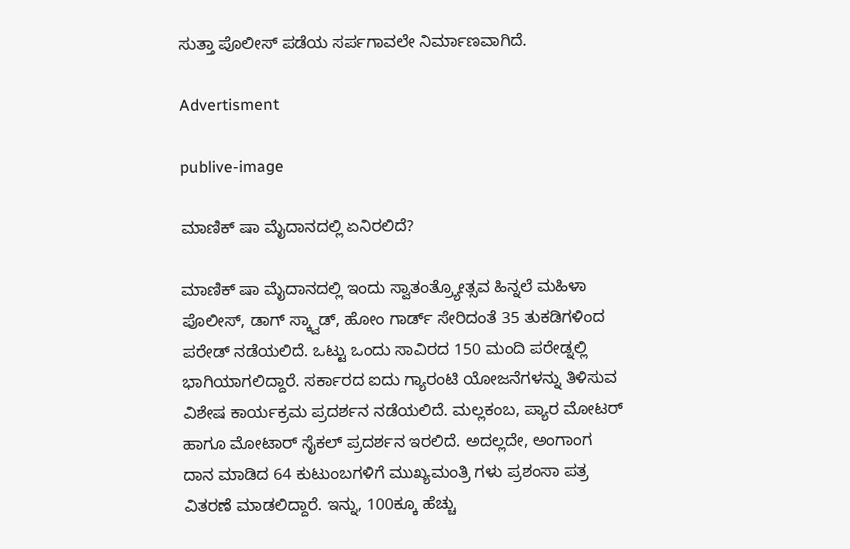ಸುತ್ತಾ ಪೊಲೀಸ್ ಪಡೆಯ ಸರ್ಪಗಾವಲೇ ನಿರ್ಮಾಣವಾಗಿದೆ.

Advertisment

publive-image

ಮಾಣಿಕ್ ಷಾ ಮೈದಾನದಲ್ಲಿ ಏನಿರಲಿದೆ?

ಮಾಣಿಕ್ ಷಾ ಮೈದಾನದಲ್ಲಿ ಇಂದು ಸ್ವಾತಂತ್ರ್ಯೋತ್ಸವ ಹಿನ್ನಲೆ ಮಹಿಳಾ ಪೊಲೀಸ್, ಡಾಗ್ ಸ್ಕ್ವಾಡ್, ಹೋಂ ಗಾರ್ಡ್ ಸೇರಿದಂತೆ 35 ತುಕಡಿಗಳಿಂದ ಪರೇಡ್ ನಡೆಯಲಿದೆ. ಒಟ್ಟು ಒಂದು ಸಾವಿರದ 150 ಮಂದಿ ಪರೇಡ್ನಲ್ಲಿ ಭಾಗಿಯಾಗಲಿದ್ದಾರೆ. ಸರ್ಕಾರದ ಐದು ಗ್ಯಾರಂಟಿ ಯೋಜನೆಗಳನ್ನು ತಿಳಿಸುವ ವಿಶೇಷ ಕಾರ್ಯಕ್ರಮ ಪ್ರದರ್ಶನ ನಡೆಯಲಿದೆ. ಮಲ್ಲಕಂಬ, ಪ್ಯಾರ ಮೋಟರ್ ಹಾಗೂ ಮೋಟಾರ್ ಸೈಕಲ್ ಪ್ರದರ್ಶನ ಇರಲಿದೆ. ಅದಲ್ಲದೇ, ಅಂಗಾಂಗ ದಾನ ಮಾಡಿದ 64 ಕುಟುಂಬಗಳಿಗೆ ಮುಖ್ಯಮಂತ್ರಿ ಗಳು ಪ್ರಶಂಸಾ ಪತ್ರ ವಿತರಣೆ ಮಾಡಲಿದ್ದಾರೆ. ಇನ್ನು, 100ಕ್ಕೂ ಹೆಚ್ಚು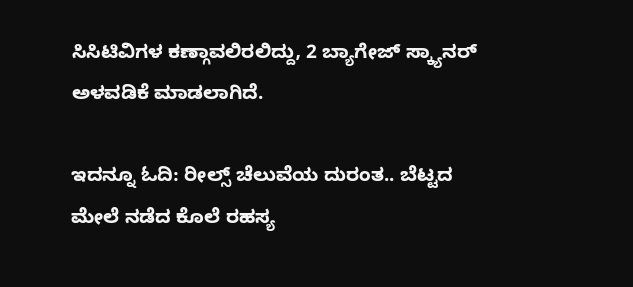ಸಿಸಿಟಿವಿಗಳ ಕಣ್ಗಾವಲಿರಲಿದ್ದು, 2 ಬ್ಯಾಗೇಜ್ ಸ್ಕ್ಯಾನರ್ ಅಳವಡಿಕೆ ಮಾಡಲಾಗಿದೆ.

ಇದನ್ನೂ ಓದಿ: ರೀಲ್ಸ್ ಚೆಲುವೆಯ ದುರಂತ.. ಬೆಟ್ಟದ ಮೇಲೆ ನಡೆದ ಕೊಲೆ ರಹಸ್ಯ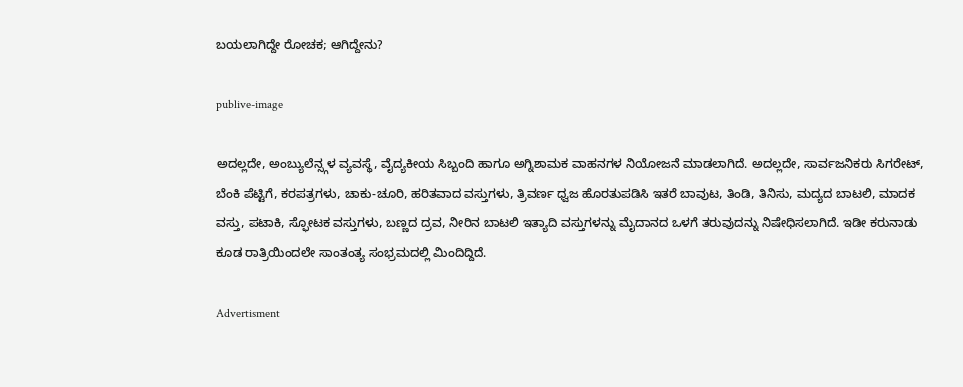ಬಯಲಾಗಿದ್ದೇ ರೋಚಕ; ಆಗಿದ್ದೇನು?

publive-image

ಅದಲ್ಲದೇ, ಅಂಬ್ಯುಲೆನ್ಸ್ಗಳ ವ್ಯವಸ್ಥೆ, ವೈದ್ಯಕೀಯ ಸಿಬ್ಬಂದಿ ಹಾಗೂ ಅಗ್ನಿಶಾಮಕ ವಾಹನಗಳ ನಿಯೋಜನೆ ಮಾಡಲಾಗಿದೆ. ಅದಲ್ಲದೇ, ಸಾರ್ವಜನಿಕರು ಸಿಗರೇಟ್, ಬೆಂಕಿ ಪೆಟ್ಟಿಗೆ, ಕರಪತ್ರಗಳು, ಚಾಕು-ಚೂರಿ, ಹರಿತವಾದ ವಸ್ತುಗಳು, ತ್ರಿವರ್ಣ ಧ್ವಜ ಹೊರತುಪಡಿಸಿ ಇತರೆ ಬಾವುಟ, ತಿಂಡಿ, ತಿನಿಸು, ಮದ್ಯದ ಬಾಟಲಿ, ಮಾದಕ ವಸ್ತು, ಪಟಾಕಿ, ಸ್ಫೋಟಕ ವಸ್ತುಗಳು, ಬಣ್ಣದ ದ್ರವ, ನೀರಿನ ಬಾಟಲಿ ಇತ್ಯಾದಿ ವಸ್ತುಗಳನ್ನು ಮೈದಾನದ ಒಳಗೆ ತರುವುದನ್ನು ನಿಷೇಧಿಸಲಾಗಿದೆ. ಇಡೀ ಕರುನಾಡು ಕೂಡ ರಾತ್ರಿಯಿಂದಲೇ ಸಾಂತಂತ್ಯ ಸಂಭ್ರಮದಲ್ಲಿ ಮಿಂದಿದ್ದಿದೆ.

Advertisment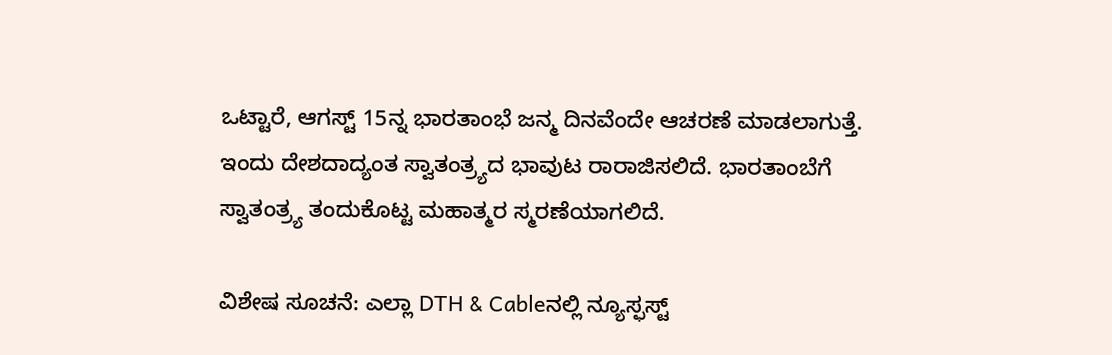ಒಟ್ಟಾರೆ, ಆಗಸ್ಟ್ 15ನ್ನ ಭಾರತಾಂಭೆ ಜನ್ಮ ದಿನವೆಂದೇ ಆಚರಣೆ ಮಾಡಲಾಗುತ್ತೆ. ಇಂದು ದೇಶದಾದ್ಯಂತ ಸ್ವಾತಂತ್ರ್ಯದ ಭಾವುಟ ರಾರಾಜಿಸಲಿದೆ. ಭಾರತಾಂಬೆಗೆ ಸ್ವಾತಂತ್ರ್ಯ ತಂದುಕೊಟ್ಟ ಮಹಾತ್ಮರ ಸ್ಮರಣೆಯಾಗಲಿದೆ.

ವಿಶೇಷ ಸೂಚನೆ: ಎಲ್ಲಾ DTH & Cableನಲ್ಲಿ ನ್ಯೂಸ್ಫಸ್ಟ್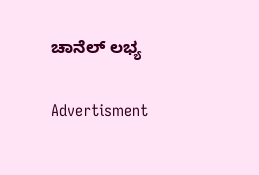ಚಾನೆಲ್ ಲಭ್ಯ

Advertisment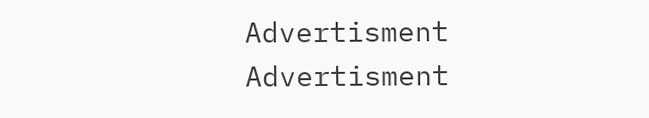Advertisment
Advertisment